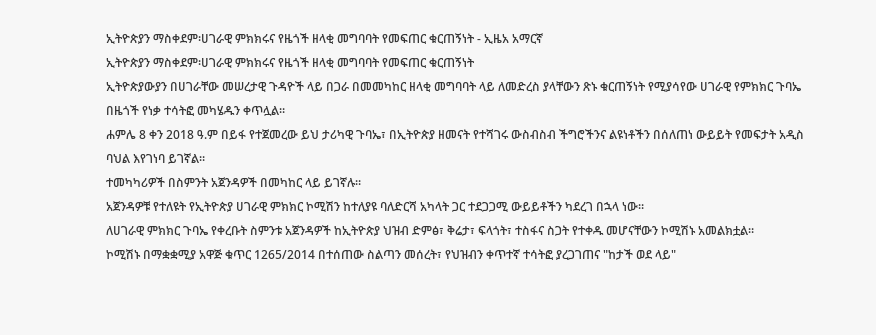ኢትዮጵያን ማስቀደም፡ሀገራዊ ምክክሩና የዜጎች ዘላቂ መግባባት የመፍጠር ቁርጠኝነት - ኢዜአ አማርኛ
ኢትዮጵያን ማስቀደም፡ሀገራዊ ምክክሩና የዜጎች ዘላቂ መግባባት የመፍጠር ቁርጠኝነት
ኢትዮጵያውያን በሀገራቸው መሠረታዊ ጉዳዮች ላይ በጋራ በመመካከር ዘላቂ መግባባት ላይ ለመድረስ ያላቸውን ጽኑ ቁርጠኝነት የሚያሳየው ሀገራዊ የምክክር ጉባኤ በዜጎች የነቃ ተሳትፎ መካሄዱን ቀጥሏል።
ሐምሌ 8 ቀን 2018 ዓ.ም በይፋ የተጀመረው ይህ ታሪካዊ ጉባኤ፣ በኢትዮጵያ ዘመናት የተሻገሩ ውስብስብ ችግሮችንና ልዩነቶችን በሰለጠነ ውይይት የመፍታት አዲስ ባህል እየገነባ ይገኛል።
ተመካካሪዎች በስምንት አጀንዳዎች በመካከር ላይ ይገኛሉ።
አጀንዳዎቹ የተለዩት የኢትዮጵያ ሀገራዊ ምክክር ኮሚሽን ከተለያዩ ባለድርሻ አካላት ጋር ተደጋጋሚ ውይይቶችን ካደረገ በኋላ ነው።
ለሀገራዊ ምክክር ጉባኤ የቀረቡት ስምንቱ አጀንዳዎች ከኢትዮጵያ ህዝብ ድምፅ፣ ቅሬታ፣ ፍላጎት፣ ተስፋና ስጋት የተቀዱ መሆናቸውን ኮሚሽኑ አመልክቷል።
ኮሚሽኑ በማቋቋሚያ አዋጅ ቁጥር 1265/2014 በተሰጠው ስልጣን መሰረት፣ የህዝብን ቀጥተኛ ተሳትፎ ያረጋገጠና "ከታች ወደ ላይ"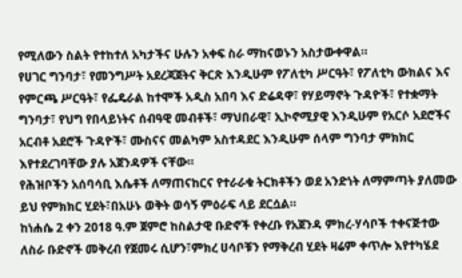የሚለውን ስልት የተከተለ አካታችና ሁሉን አቀፍ ስራ ማከናወኑን አስታውቀዋል።
የሀገር ግንባታ፣ የመንግሥት አደረጃጀትና ቅርጽ እንዲሁም የፖለቲካ ሥርዓት፣ የፖለቲካ ውክልና እና የምርጫ ሥርዓት፣ የፌዴራል ከተሞች አዲስ አበባ እና ድሬዳዋ፣ የሃይማኖት ጉዳዮች፣ የተቋማት ግንባታ፣ የህግ የበላይነትና ሰብዓዊ መብቶች፣ ማህበራዊ፣ ኢኮኖሚያዊ እንዲሁም የአርሶ አደሮችና አርብቶ አደሮች ጉዳዮች፣ ሙስናና መልካም አስተዳደር እንዲሁም ሰላም ግንባታ ምክክር እየተደረገባቸው ያሉ አጀንዳዎች ናቸው።
የሕዝቦችን አሰባሳቢ እሴቶች ለማጠናከርና የተራራቁ ትርክቶችን ወደ አንድነት ለማምጣት ያለመው ይህ የምክክር ሂደት፣በአሁኑ ወቅት ወሳኝ ምዕራፍ ላይ ደርሷል።
ከነሐሴ 2 ቀን 2018 ዓ.ም ጀምሮ ከስልታዊ ቡድኖች የቀረቡ የአጀንዳ ምክረ-ሃሳቦች ተቀናጅተው ለስራ ቡድኖች መቅረብ የጀመሩ ሲሆን፣ምክረ ሀሳቦቹን የማቅረብ ሂደት ዛሬም ቀጥሎ እየተካሄደ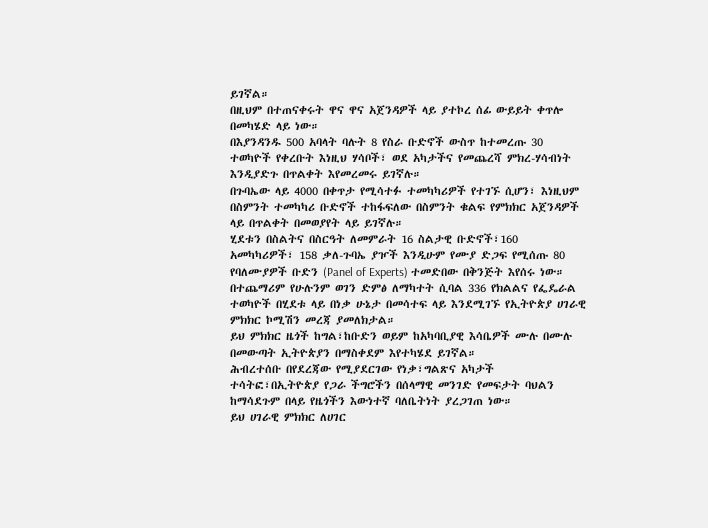ይገኛል።
በዚህም በተጠናቀሩት ዋና ዋና አጀንዳዎች ላይ ያተኮረ ሰፊ ውይይት ቀጥሎ በመካሄድ ላይ ነው።
በእያንዳንዱ 500 አባላት ባሉት 8 የስራ ቡድኖች ውስጥ ከተመረጡ 30 ተወካዮች የቀረቡት እነዚህ ሃሳቦች፣ ወደ አካታችና የመጨረሻ ምክረ-ሃሳብነት እንዲያድጉ በጥልቀት እየመረመሩ ይገኛሉ።
በጉባኤው ላይ 4000 በቀጥታ የሚሳተፉ ተመካካሪዎች የተገኙ ሲሆን፣ እነዚህም በስምንት ተመካካሪ ቡድኖች ተከፋፍለው በስምንት ቁልፍ የምክክር አጀንዳዎች ላይ በጥልቀት በመወያየት ላይ ይገኛሉ።
ሂደቱን በስልትና በስርዓት ለመምራት 16 ስልታዊ ቡድኖች፣160 አመካካሪዎች፣ 158 ቃለ-ጉባኤ ያዦች እንዲሁም የሙያ ድጋፍ የሚሰጡ 80 የባለሙያዎች ቡድን (Panel of Experts) ተመድበው በቅንጅት እየሰሩ ነው።
በተጨማሪም የሁሉንም ወገን ድምፅ ለማካተት ሲባል 336 የክልልና የፌዴራል ተወካዮች በሂደቱ ላይ በነቃ ሁኔታ በመሳተፍ ላይ እንደሚገኙ የኢትዮጵያ ሀገራዊ ምክክር ኮሚሽን መረጃ ያመለክታል።
ይህ ምክክር ዜጎች ከግል፣ከቡድን ወይም ከአካባቢያዊ እሳቤዎች ሙሉ በሙሉ በመውጣት ኢትዮጵያን በማስቀደም እየተካሄደ ይገኛል።
ሕብረተሰቡ በየደረጃው የሚያደርገው የነቃ፣ግልጽና አካታች ተሳትፎ፣በኢትዮጵያ የጋራ ችግሮችን በሰላማዊ መንገድ የመፍታት ባህልን ከማሳደጉም በላይ የዜጎችን እውነተኛ ባለቤትነት ያረጋገጠ ነው።
ይህ ሀገራዊ ምክክር ለሀገር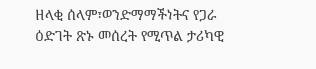ዘላቂ ሰላም፣ወንድማማችነትና የጋራ ዕድገት ጽኑ መሰረት የሚጥል ታሪካዊ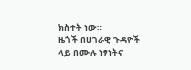ክስተት ነው።
ዜጎች በሀገራዊ ጉዳዮች ላይ በሙሉ ነፃነትና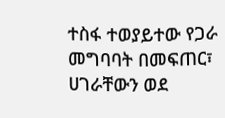ተስፋ ተወያይተው የጋራ መግባባት በመፍጠር፣ ሀገራቸውን ወደ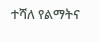ተሻለ የልማትና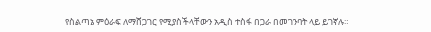የስልጣኔ ምዕራፍ ለማሸጋገር የሚያስችላቸውን አዲስ ተስፋ በጋራ በመገንባት ላይ ይገኛሉ።